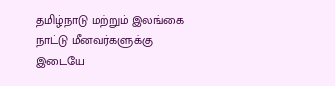தமிழ்நாடு மற்றும் இலங்கை நாட்டு மீனவர்களுக்கு இடையே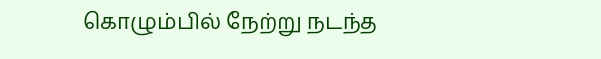கொழும்பில் நேற்று நடந்த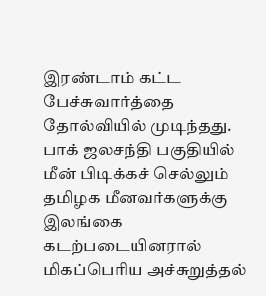இரண்டாம் கட்ட பேச்சுவார்த்தை தோல்வியில் முடிந்தது. பாக் ஜலசந்தி பகுதியில் மீன் பிடிக்கச் செல்லும் தமிழக மீனவர்களுக்கு இலங்கை கடற்படையினரால் மிகப்பெரிய அச்சுறுத்தல்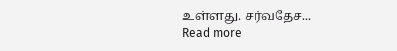உள்ளது. சர்வதேச...
Read more